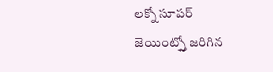లక్నో సూపర్ జెయింట్స్తో జరిగిన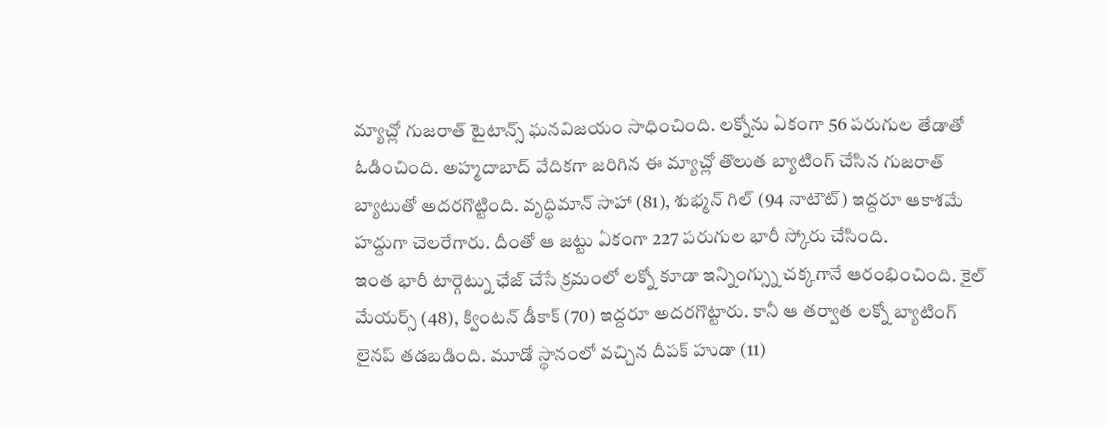మ్యాచ్లో గుజరాత్ టైటాన్స్ ఘనవిజయం సాధించింది. లక్నోను ఏకంగా 56 పరుగుల తేడాతో ఓడించింది. అహ్మదాబాద్ వేదికగా జరిగిన ఈ మ్యాచ్లో తొలుత బ్యాటింగ్ చేసిన గుజరాత్ బ్యాటుతో అదరగొట్టింది. వృద్ధిమాన్ సాహా (81), శుభ్మన్ గిల్ (94 నాటౌట్) ఇద్దరూ ఆకాశమే హద్దుగా చెలరేగారు. దీంతో ఆ జట్టు ఏకంగా 227 పరుగుల భారీ స్కోరు చేసింది.
ఇంత భారీ టార్గెట్ను ఛేజ్ చేసే క్రమంలో లక్నో కూడా ఇన్నింగ్స్ను చక్కగానే ఆరంభించింది. కైల్ మేయర్స్ (48), క్వింటన్ డీకాక్ (70) ఇద్దరూ అదరగొట్టారు. కానీ ఆ తర్వాత లక్నో బ్యాటింగ్ లైనప్ తడబడింది. మూడో స్థానంలో వచ్చిన దీపక్ హుడా (11)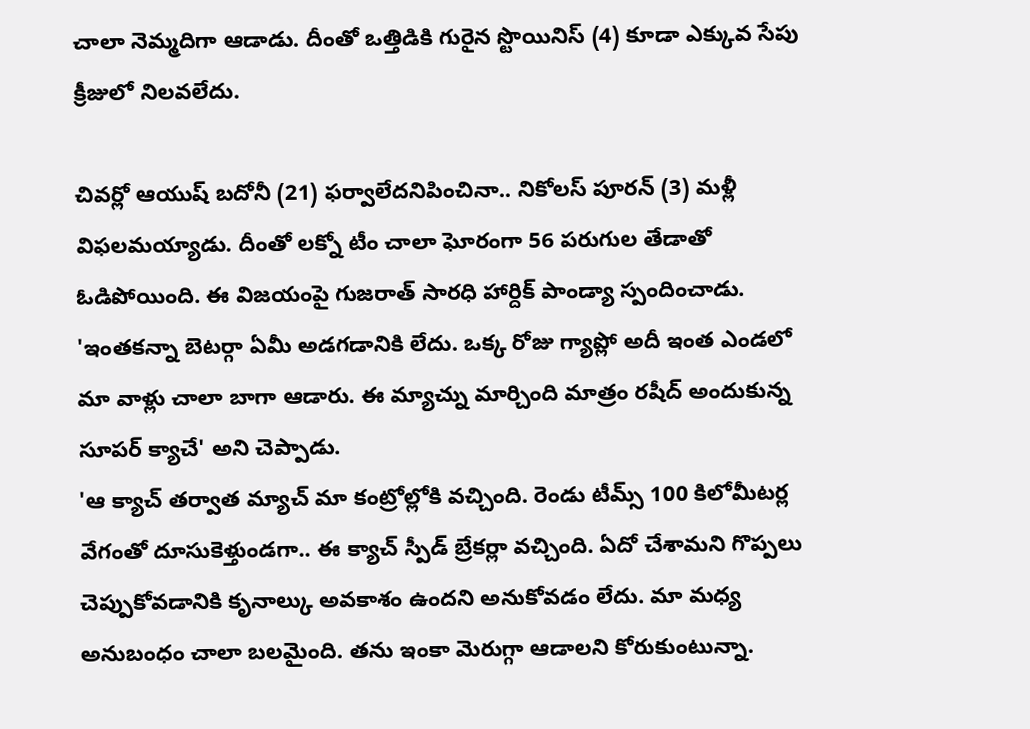చాలా నెమ్మదిగా ఆడాడు. దీంతో ఒత్తిడికి గురైన స్టొయినిస్ (4) కూడా ఎక్కువ సేపు క్రీజులో నిలవలేదు.

చివర్లో ఆయుష్ బదోనీ (21) ఫర్వాలేదనిపించినా.. నికోలస్ పూరన్ (3) మళ్లీ విఫలమయ్యాడు. దీంతో లక్నో టీం చాలా ఘోరంగా 56 పరుగుల తేడాతో ఓడిపోయింది. ఈ విజయంపై గుజరాత్ సారధి హార్దిక్ పాండ్యా స్పందించాడు. 'ఇంతకన్నా బెటర్గా ఏమీ అడగడానికి లేదు. ఒక్క రోజు గ్యాప్లో అదీ ఇంత ఎండలో మా వాళ్లు చాలా బాగా ఆడారు. ఈ మ్యాచ్ను మార్చింది మాత్రం రషీద్ అందుకున్న సూపర్ క్యాచే' అని చెప్పాడు.
'ఆ క్యాచ్ తర్వాత మ్యాచ్ మా కంట్రోల్లోకి వచ్చింది. రెండు టీమ్స్ 100 కిలోమీటర్ల వేగంతో దూసుకెళ్తుండగా.. ఈ క్యాచ్ స్పీడ్ బ్రేకర్లా వచ్చింది. ఏదో చేశామని గొప్పలు చెప్పుకోవడానికి కృనాల్కు అవకాశం ఉందని అనుకోవడం లేదు. మా మధ్య అనుబంధం చాలా బలమైంది. తను ఇంకా మెరుగ్గా ఆడాలని కోరుకుంటున్నా.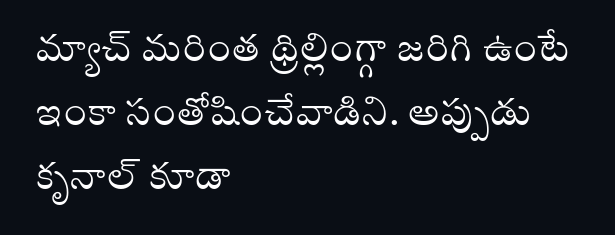మ్యాచ్ మరింత థ్రిల్లింగ్గా జరిగి ఉంటే ఇంకా సంతోషించేవాడిని. అప్పుడు కృనాల్ కూడా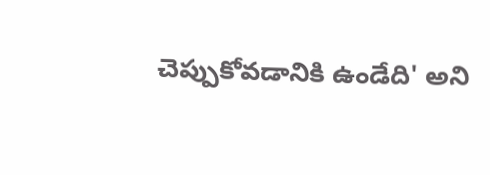చెప్పుకోవడానికి ఉండేది' అని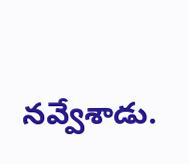నవ్వేశాడు.